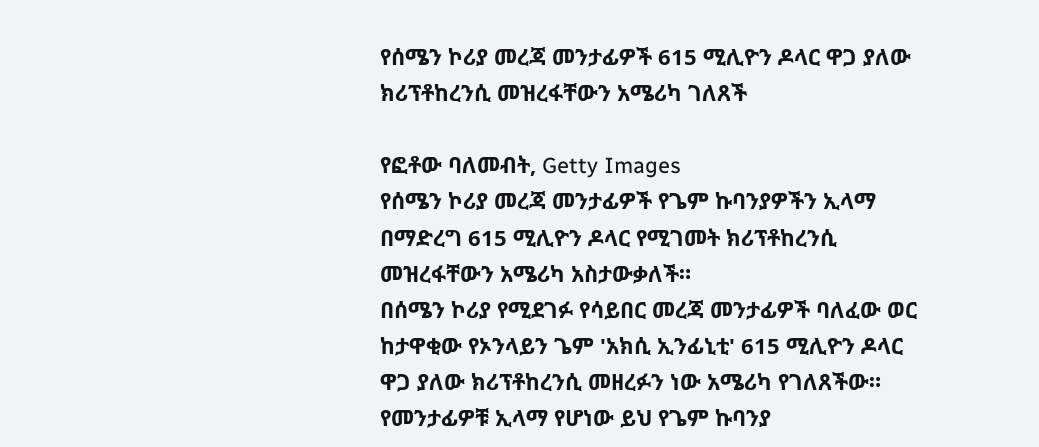የሰሜን ኮሪያ መረጃ መንታፊዎች 615 ሚሊዮን ዶላር ዋጋ ያለው ክሪፕቶከረንሲ መዝረፋቸውን አሜሪካ ገለጸች

የፎቶው ባለመብት, Getty Images
የሰሜን ኮሪያ መረጃ መንታፊዎች የጌም ኩባንያዎችን ኢላማ በማድረግ 615 ሚሊዮን ዶላር የሚገመት ክሪፕቶከረንሲ መዝረፋቸውን አሜሪካ አስታውቃለች።
በሰሜን ኮሪያ የሚደገፉ የሳይበር መረጃ መንታፊዎች ባለፈው ወር ከታዋቂው የኦንላይን ጌም 'አክሲ ኢንፊኒቲ' 615 ሚሊዮን ዶላር ዋጋ ያለው ክሪፕቶከረንሲ መዘረፉን ነው አሜሪካ የገለጸችው።
የመንታፊዎቹ ኢላማ የሆነው ይህ የጌም ኩባንያ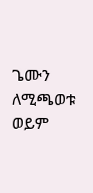ጌሙን ለሚጫወቱ ወይም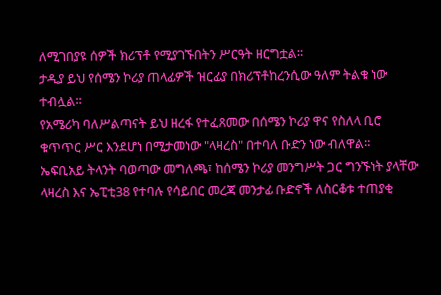ለሚገበያዩ ሰዎች ክሪፕቶ የሚያገኙበትን ሥርዓት ዘርግቷል።
ታዲያ ይህ የሰሜን ኮሪያ ጠላፊዎች ዝርፊያ በክሪፕቶከረንሲው ዓለም ትልቁ ነው ተብሏል።
የአሜሪካ ባለሥልጣናት ይህ ዘረፋ የተፈጸመው በሰሜን ኮሪያ ዋና የስለላ ቢሮ ቁጥጥር ሥር እንደሆነ በሚታመነው "ላዛረስ" በተባለ ቡድን ነው ብለዋል።
ኤፍቢአይ ትላንት ባወጣው መግለጫ፣ ከሰሜን ኮሪያ መንግሥት ጋር ግንኙነት ያላቸው ላዛረስ እና ኤፒቲ38 የተባሉ የሳይበር መረጃ መንታፊ ቡድኖች ለስርቆቱ ተጠያቂ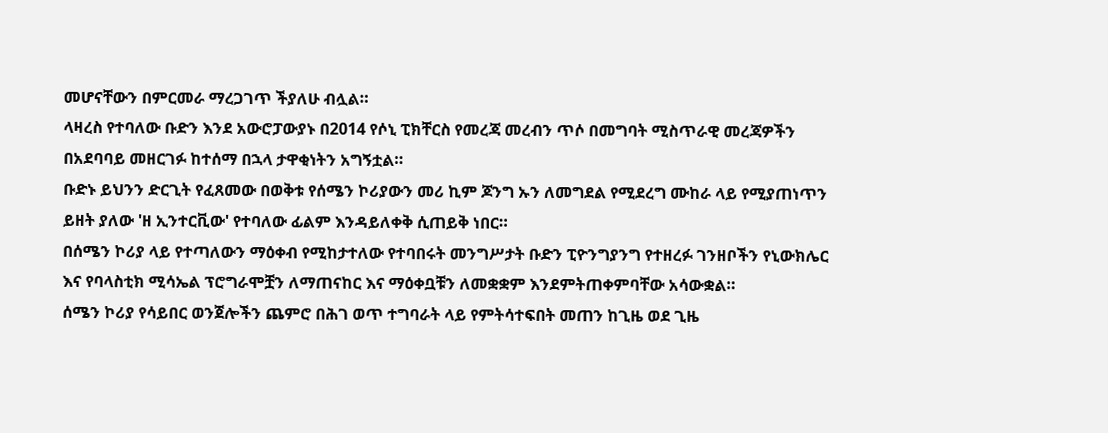መሆናቸውን በምርመራ ማረጋገጥ ችያለሁ ብሏል።
ላዛረስ የተባለው ቡድን እንደ አውሮፓውያኑ በ2014 የሶኒ ፒክቸርስ የመረጃ መረብን ጥሶ በመግባት ሚስጥራዊ መረጃዎችን በአደባባይ መዘርገፉ ከተሰማ በኋላ ታዋቂነትን አግኝቷል።
ቡድኑ ይህንን ድርጊት የፈጸመው በወቅቱ የሰሜን ኮሪያውን መሪ ኪም ጆንግ ኡን ለመግደል የሚደረግ ሙከራ ላይ የሚያጠነጥን ይዘት ያለው 'ዘ ኢንተርቪው' የተባለው ፊልም እንዳይለቀቅ ሲጠይቅ ነበር።
በሰሜን ኮሪያ ላይ የተጣለውን ማዕቀብ የሚከታተለው የተባበሩት መንግሥታት ቡድን ፒዮንግያንግ የተዘረፉ ገንዘቦችን የኒውክሌር እና የባላስቲክ ሚሳኤል ፕሮግራሞቿን ለማጠናከር እና ማዕቀቧቹን ለመቋቋም እንደምትጠቀምባቸው አሳውቋል።
ሰሜን ኮሪያ የሳይበር ወንጀሎችን ጨምሮ በሕገ ወጥ ተግባራት ላይ የምትሳተፍበት መጠን ከጊዜ ወደ ጊዜ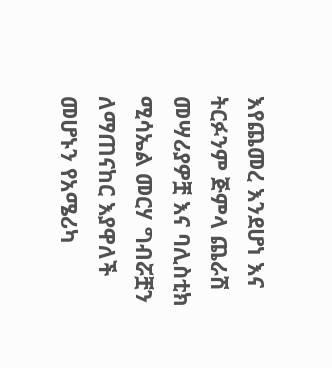እየጨመረ እንደሆነ እና ትርፉንም ጅምላ ጨራሽ መሣሪያዎቿ እና ባሊስቲክ ሚሳኤል መርሃ ግብሯቿን ለማጠናከር እያዋለች መሆኑን የአሜሪካ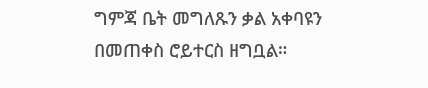ግምጃ ቤት መግለጹን ቃል አቀባዩን በመጠቀስ ሮይተርስ ዘግቧል።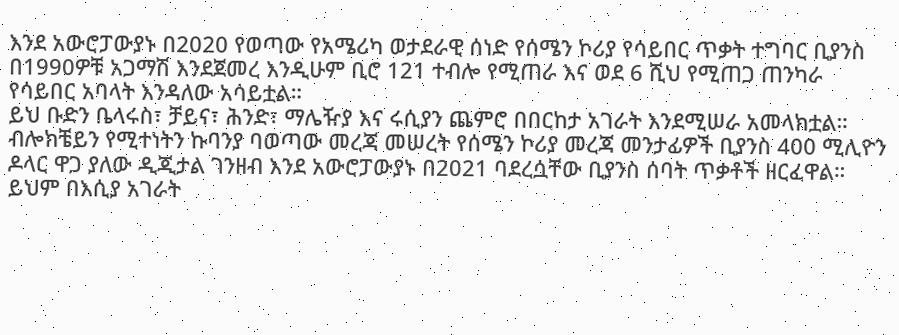እንደ አውሮፓውያኑ በ2020 የወጣው የአሜሪካ ወታደራዊ ሰነድ የሰሜን ኮሪያ የሳይበር ጥቃት ተግባር ቢያንስ በ1990ዎቹ አጋማሽ እንደጀመረ እንዲሁም ቢሮ 121 ተብሎ የሚጠራ እና ወደ 6 ሺህ የሚጠጋ ጠንካራ የሳይበር አባላት እንዳለው አሳይቷል።
ይህ ቡድን ቤላሩስ፣ ቻይና፣ ሕንድ፣ ማሌዥያ እና ሩሲያን ጨምሮ በበርከታ አገራት እንደሚሠራ አመላክቷል።
ብሎክቼይን የሚተነትን ኩባንያ ባወጣው መረጃ መሠረት የሰሜን ኮሪያ መረጃ መንታፊዎች ቢያንስ 400 ሚሊዮን ዶላር ዋጋ ያለው ዲጂታል ገንዘብ እንደ አውሮፓውያኑ በ2021 ባደረሷቸው ቢያንስ ሰባት ጥቃቶች ዘርፈዋል።
ይህም በእሲያ አገራት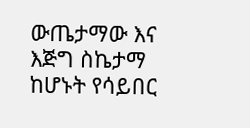ውጤታማው እና እጅግ ስኬታማ ከሆኑት የሳይበር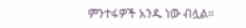ምንተፋዎች አንዱ ነው ብሏል።